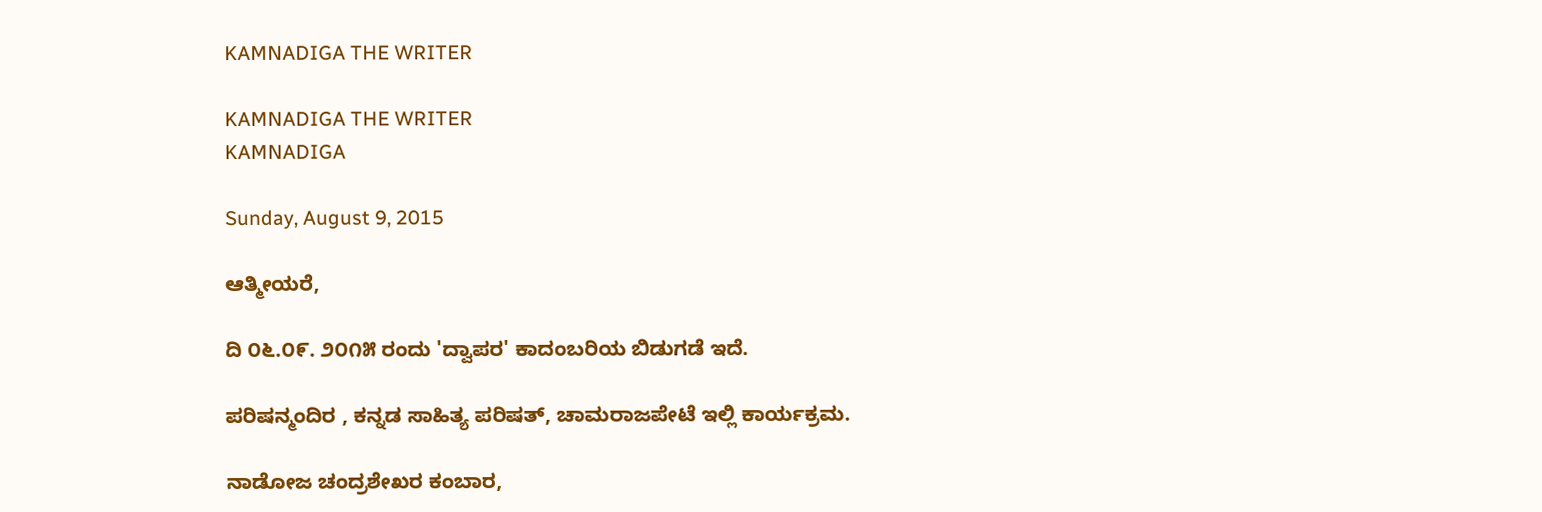KAMNADIGA THE WRITER

KAMNADIGA THE WRITER
KAMNADIGA

Sunday, August 9, 2015

ಆತ್ಮೀಯರೆ,

ದಿ ೦೬.೦೯. ೨೦೧೫ ರಂದು 'ದ್ವಾಪರ' ಕಾದಂಬರಿಯ ಬಿಡುಗಡೆ ಇದೆ.

ಪರಿಷನ್ಮಂದಿರ , ಕನ್ನಡ ಸಾಹಿತ್ಯ ಪರಿಷತ್, ಚಾಮರಾಜಪೇಟೆ ಇಲ್ಲಿ ಕಾರ್ಯಕ್ರಮ.

ನಾಡೋಜ ಚಂದ್ರಶೇಖರ ಕಂಬಾರ,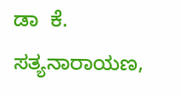ಡಾ  ಕೆ. ಸತ್ಯನಾರಾಯಣ,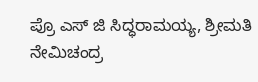ಪ್ರೊ ಎಸ್ ಜಿ ಸಿದ್ಧರಾಮಯ್ಯ, ಶ್ರೀಮತಿ ನೇಮಿಚಂದ್ರ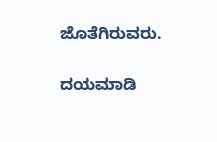ಜೊತೆಗಿರುವರು.

ದಯಮಾಡಿ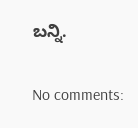ಬನ್ನಿ.

No comments: